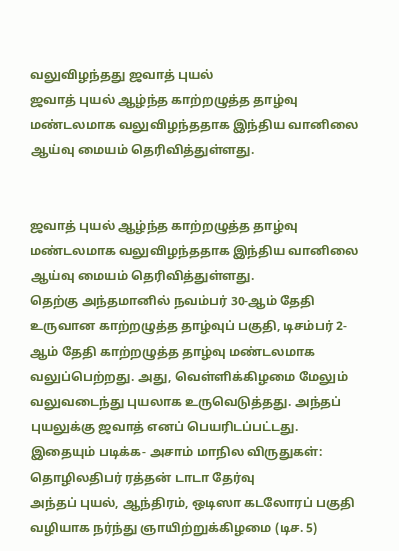வலுவிழந்தது ஜவாத் புயல்
ஜவாத் புயல் ஆழ்ந்த காற்றழுத்த தாழ்வு மண்டலமாக வலுவிழந்ததாக இந்திய வானிலை ஆய்வு மையம் தெரிவித்துள்ளது.


ஜவாத் புயல் ஆழ்ந்த காற்றழுத்த தாழ்வு மண்டலமாக வலுவிழந்ததாக இந்திய வானிலை ஆய்வு மையம் தெரிவித்துள்ளது.
தெற்கு அந்தமானில் நவம்பர் 30-ஆம் தேதி உருவான காற்றழுத்த தாழ்வுப் பகுதி, டிசம்பர் 2-ஆம் தேதி காற்றழுத்த தாழ்வு மண்டலமாக வலுப்பெற்றது. அது, வெள்ளிக்கிழமை மேலும் வலுவடைந்து புயலாக உருவெடுத்தது. அந்தப் புயலுக்கு ஜவாத் எனப் பெயரிடப்பட்டது.
இதையும் படிக்க- அசாம் மாநில விருதுகள்: தொழிலதிபர் ரத்தன் டாடா தேர்வு
அந்தப் புயல், ஆந்திரம், ஒடிஸா கடலோரப் பகுதி வழியாக நர்ந்து ஞாயிற்றுக்கிழமை (டிச. 5)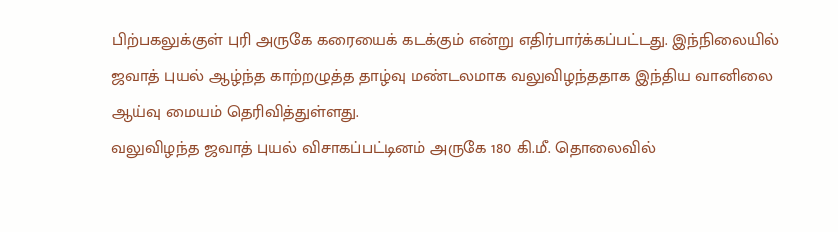பிற்பகலுக்குள் புரி அருகே கரையைக் கடக்கும் என்று எதிர்பார்க்கப்பட்டது. இந்நிலையில் ஜவாத் புயல் ஆழ்ந்த காற்றழுத்த தாழ்வு மண்டலமாக வலுவிழந்ததாக இந்திய வானிலை ஆய்வு மையம் தெரிவித்துள்ளது.
வலுவிழந்த ஜவாத் புயல் விசாகப்பட்டினம் அருகே 180 கி.மீ. தொலைவில்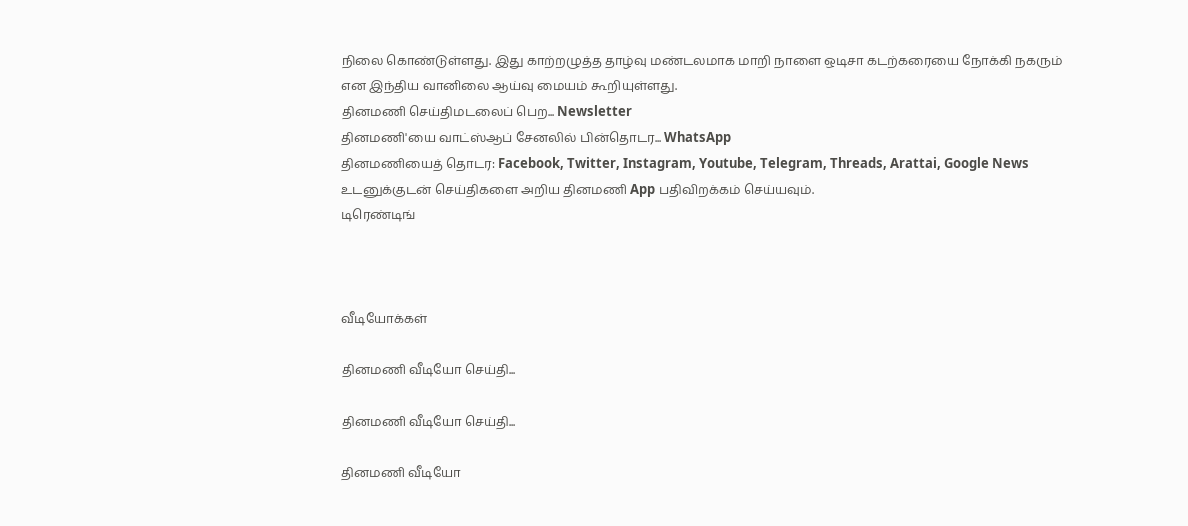நிலை கொண்டுள்ளது. இது காற்றழுத்த தாழ்வு மண்டலமாக மாறி நாளை ஒடிசா கடற்கரையை நோக்கி நகரும் என இந்திய வானிலை ஆய்வு மையம் கூறியுள்ளது.
தினமணி செய்திமடலைப் பெற... Newsletter
தினமணி'யை வாட்ஸ்ஆப் சேனலில் பின்தொடர... WhatsApp
தினமணியைத் தொடர: Facebook, Twitter, Instagram, Youtube, Telegram, Threads, Arattai, Google News
உடனுக்குடன் செய்திகளை அறிய தினமணி App பதிவிறக்கம் செய்யவும்.
டிரெண்டிங்



வீடியோக்கள்

தினமணி வீடியோ செய்தி...

தினமணி வீடியோ செய்தி...

தினமணி வீடியோ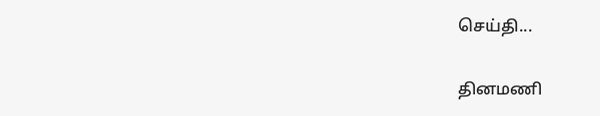செய்தி...

தினமணி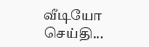வீடியோ செய்தி...